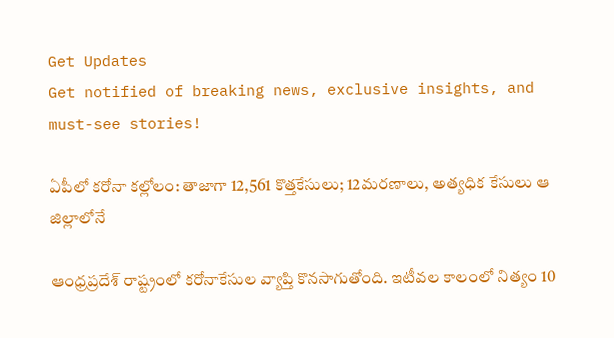Get Updates
Get notified of breaking news, exclusive insights, and must-see stories!

ఏపీలో కరోనా కల్లోలం: తాజాగా 12,561 కొత్తకేసులు; 12మరణాలు, అత్యధిక కేసులు ఆ జిల్లాలోనే

ఆంధ్రప్రదేశ్ రాష్ట్రంలో కరోనాకేసుల వ్యాప్తి కొనసాగుతోంది. ఇటీవల కాలంలో నిత్యం 10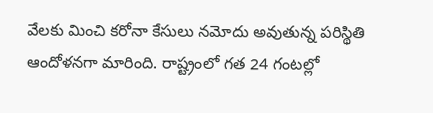వేలకు మించి కరోనా కేసులు నమోదు అవుతున్న పరిస్థితి ఆందోళనగా మారింది. రాష్ట్రంలో గత 24 గంటల్లో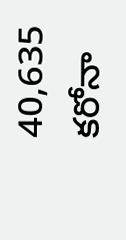40,635 కరోనా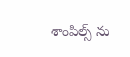శాంపిల్స్ ను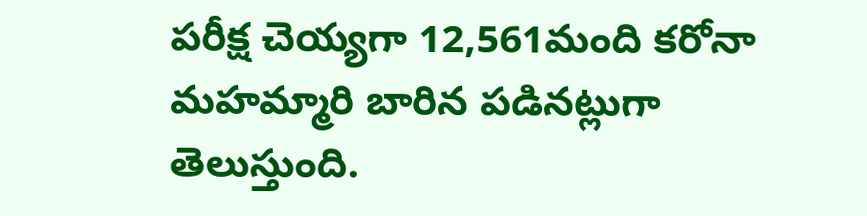పరీక్ష చెయ్యగా 12,561మంది కరోనా మహమ్మారి బారిన పడినట్లుగా తెలుస్తుంది.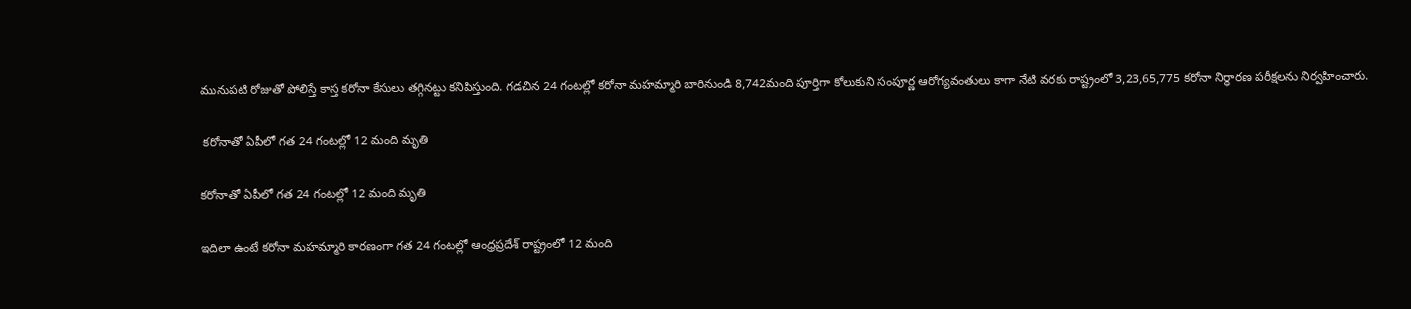మునుపటి రోజుతో పోలిస్తే కాస్త కరోనా కేసులు తగ్గినట్టు కనిపిస్తుంది. గడచిన 24 గంటల్లో కరోనా మహమ్మారి బారినుండి 8,742మంది పూర్తిగా కోలుకుని సంపూర్ణ ఆరోగ్యవంతులు కాగా నేటి వరకు రాష్ట్రంలో 3,23,65,775 కరోనా నిర్ధారణ పరీక్షలను నిర్వహించారు.

 కరోనాతో ఏపీలో గత 24 గంటల్లో 12 మంది మృతి

కరోనాతో ఏపీలో గత 24 గంటల్లో 12 మంది మృతి

ఇదిలా ఉంటే కరోనా మహమ్మారి కారణంగా గత 24 గంటల్లో ఆంధ్రప్రదేశ్ రాష్ట్రంలో 12 మంది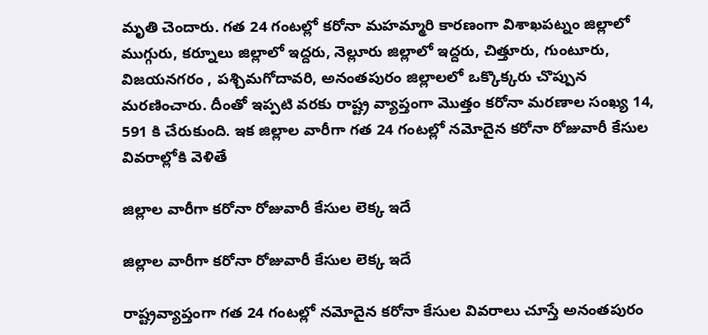మృతి చెందారు. గత 24 గంటల్లో కరోనా మహమ్మారి కారణంగా విశాఖపట్నం జిల్లాలో ముగ్గురు, కర్నూలు జిల్లాలో ఇద్దరు, నెల్లూరు జిల్లాలో ఇద్దరు, చిత్తూరు, గుంటూరు, విజయనగరం , పశ్చిమగోదావరి, అనంతపురం జిల్లాలలో ఒక్కొక్కరు చొప్పున మరణించారు. దీంతో ఇప్పటి వరకు రాష్ట్ర వ్యాప్తంగా మొత్తం కరోనా మరణాల సంఖ్య 14, 591 కి చేరుకుంది. ఇక జిల్లాల వారీగా గత 24 గంటల్లో నమోదైన కరోనా రోజువారీ కేసుల వివరాల్లోకి వెళితే

జిల్లాల వారీగా కరోనా రోజువారీ కేసుల లెక్క ఇదే

జిల్లాల వారీగా కరోనా రోజువారీ కేసుల లెక్క ఇదే

రాష్ట్రవ్యాప్తంగా గత 24 గంటల్లో నమోదైన కరోనా కేసుల వివరాలు చూస్తే అనంతపురం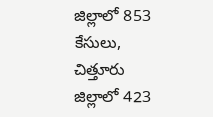జిల్లాలో 853 కేసులు, చిత్తూరు జిల్లాలో 423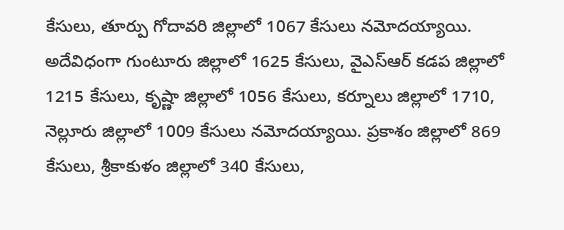కేసులు, తూర్పు గోదావరి జిల్లాలో 1067 కేసులు నమోదయ్యాయి. అదేవిధంగా గుంటూరు జిల్లాలో 1625 కేసులు, వైఎస్ఆర్ కడప జిల్లాలో 1215 కేసులు, కృష్ణా జిల్లాలో 1056 కేసులు, కర్నూలు జిల్లాలో 1710, నెల్లూరు జిల్లాలో 1009 కేసులు నమోదయ్యాయి. ప్రకాశం జిల్లాలో 869 కేసులు, శ్రీకాకుళం జిల్లాలో 340 కేసులు,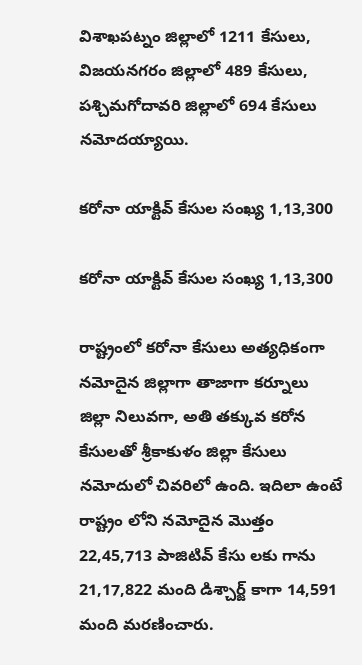విశాఖపట్నం జిల్లాలో 1211 కేసులు, విజయనగరం జిల్లాలో 489 కేసులు, పశ్చిమగోదావరి జిల్లాలో 694 కేసులు నమోదయ్యాయి.

కరోనా యాక్టివ్ కేసుల సంఖ్య 1,13,300

కరోనా యాక్టివ్ కేసుల సంఖ్య 1,13,300

రాష్ట్రంలో కరోనా కేసులు అత్యధికంగా నమోదైన జిల్లాగా తాజాగా కర్నూలు జిల్లా నిలువగా, అతి తక్కువ కరోన కేసులతో శ్రీకాకుళం జిల్లా కేసులు నమోదులో చివరిలో ఉంది. ఇదిలా ఉంటే రాష్ట్రం లోని నమోదైన మొత్తం 22,45,713 పాజిటివ్ కేసు లకు గాను 21,17,822 మంది డిశ్చార్జ్ కాగా 14,591 మంది మరణించారు.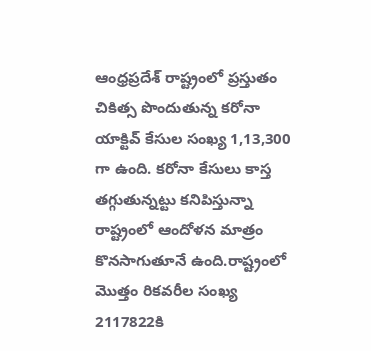ఆంధ్రప్రదేశ్ రాష్ట్రంలో ప్రస్తుతం చికిత్స పొందుతున్న కరోనా యాక్టివ్ కేసుల సంఖ్య 1,13,300 గా ఉంది. కరోనా కేసులు కాస్త తగ్గుతున్నట్టు కనిపిస్తున్నా రాష్ట్రంలో ఆందోళన మాత్రం కొనసాగుతూనే ఉంది.రాష్ట్రంలో మొత్తం రికవరీల సంఖ్య 2117822కి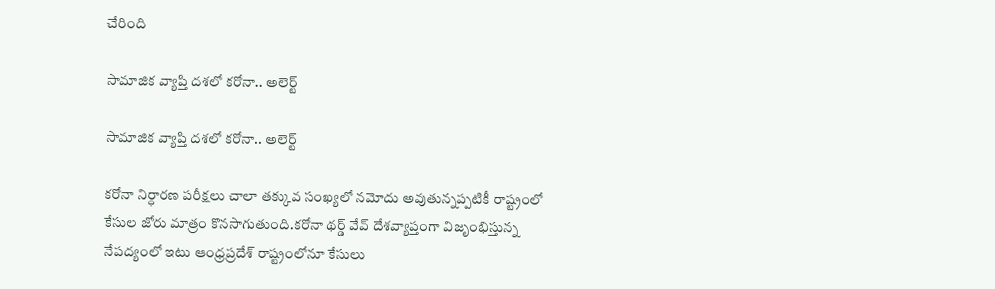చేరింది

సామాజిక వ్యాప్తి దశలో కరోనా.. అలెర్ట్

సామాజిక వ్యాప్తి దశలో కరోనా.. అలెర్ట్

కరోనా నిర్ధారణ పరీక్షలు చాలా తక్కువ సంఖ్యలో నమోదు అవుతున్నప్పటికీ రాష్ట్రంలో కేసుల జోరు మాత్రం కొనసాగుతుంది.కరోనా థర్డ్ వేవ్ దేశవ్యాప్తంగా విజృంభిస్తున్న నేపద్యంలో ఇటు ఆంధ్రప్రదేశ్ రాష్ట్రంలోనూ కేసులు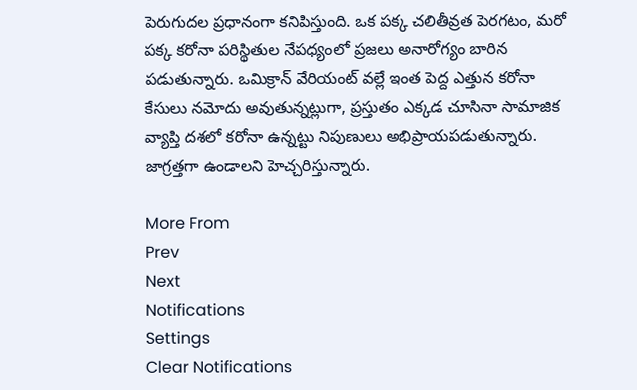పెరుగుదల ప్రధానంగా కనిపిస్తుంది. ఒక పక్క చలితీవ్రత పెరగటం, మరో పక్క కరోనా పరిస్థితుల నేపధ్యంలో ప్రజలు అనారోగ్యం బారిన పడుతున్నారు. ఒమిక్రాన్ వేరియంట్ వల్లే ఇంత పెద్ద ఎత్తున కరోనా కేసులు నమోదు అవుతున్నట్లుగా, ప్రస్తుతం ఎక్కడ చూసినా సామాజిక వ్యాప్తి దశలో కరోనా ఉన్నట్టు నిపుణులు అభిప్రాయపడుతున్నారు. జాగ్రత్తగా ఉండాలని హెచ్చరిస్తున్నారు.

More From
Prev
Next
Notifications
Settings
Clear Notifications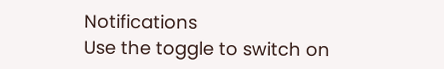Notifications
Use the toggle to switch on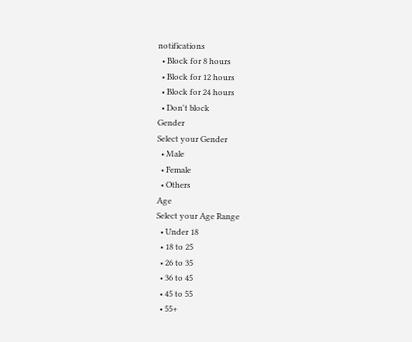notifications
  • Block for 8 hours
  • Block for 12 hours
  • Block for 24 hours
  • Don't block
Gender
Select your Gender
  • Male
  • Female
  • Others
Age
Select your Age Range
  • Under 18
  • 18 to 25
  • 26 to 35
  • 36 to 45
  • 45 to 55
  • 55+